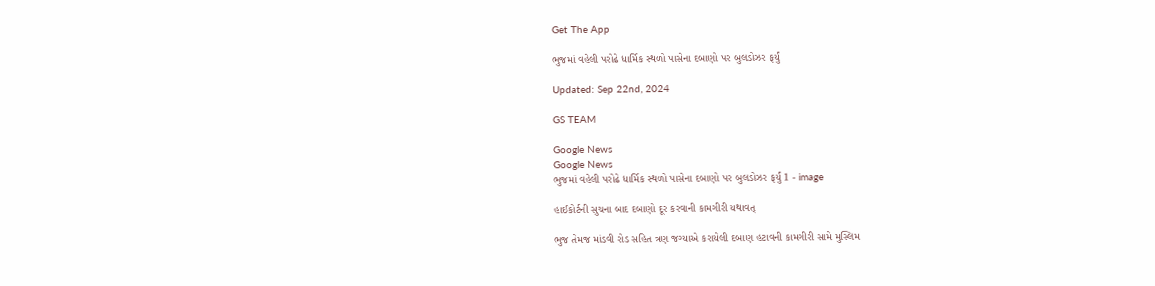Get The App

ભુજમાં વહેલી પરોઢે ધાર્મિક સ્થળો પાસેના દબાણો પર બુલડોઝર ફર્યું

Updated: Sep 22nd, 2024

GS TEAM

Google News
Google News
ભુજમાં વહેલી પરોઢે ધાર્મિક સ્થળો પાસેના દબાણો પર બુલડોઝર ફર્યું 1 - image

હાઈકોર્ટની સુચના બાદ દબાણો દૂર કરવાની કામગીરી યથાવત્

ભુજ તેમજ માંડવી રોડ સહિત ત્રણ જગ્યાએ કરાયેલી દબાણ હટાવની કામગીરી સામે મુસ્લિમ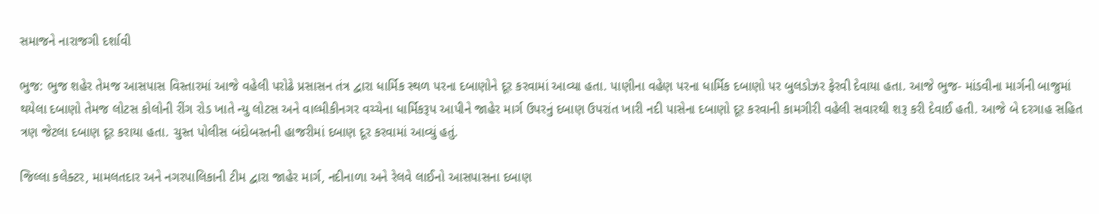સમાજને નારાજગી દર્શાવી

ભુજ: ભુજ શહેર તેમજ આસપાસ વિસ્તારમાં આજે વહેલી પરોઢે પ્રસાસન તંત્ર દ્વારા ધાર્મિક સ્થળ પરના દબાણોને દૂર કરવામાં આવ્યા હતા. પાણીના વહેણ પરના ધાર્મિક દબાણો પર બુલડોઝર ફેરવી દેવાયા હતા. આજે ભુજ- માંડવીના માર્ગની બાજુમાં થયેલા દબાણો તેમજ લોટસ કોલોની રીંગ રોડ ખાતે ન્યુ લોટસ અને વાલ્મીકીનગર વચ્ચેના ધાર્મિકરૂપ આપીને જાહેર માર્ગ ઉપરનું દબાણ ઉપરાંત ખારી નદી પાસેના દબાણો દૂર કરવાની કામગીરી વહેલી સવારથી શરૂ કરી દેવાઈ હતી. આજે બે દરગાહ સહિત ત્રણ જેટલા દબાણ દૂર કરાયા હતા. ચુસ્ત પોલીસ બંદોબસ્તની હાજરીમાં દબાણ દૂર કરવામાં આવ્યું હતું.

જિલ્લા કલેક્ટર, મામલતદાર અને નગરપાલિકાની ટીમ દ્વારા જાહેર માર્ગ, નદીનાળા અને રેલવે લાઈનો આસપાસના દબાણ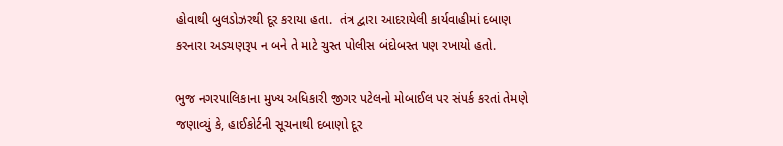હોવાથી બુલડોઝરથી દૂર કરાયા હતા.  તંત્ર દ્વારા આદરાયેલી કાર્યવાહીમાં દબાણ કરનારા અડચણરૂપ ન બને તે માટે ચુસ્ત પોલીસ બંદોબસ્ત પણ રખાયો હતો.

ભુજ નગરપાલિકાના મુખ્ય અધિકારી જીગર પટેલનો મોબાઈલ પર સંપર્ક કરતાં તેમણે જણાવ્યું કે, હાઈકોર્ટની સૂચનાથી દબાણો દૂર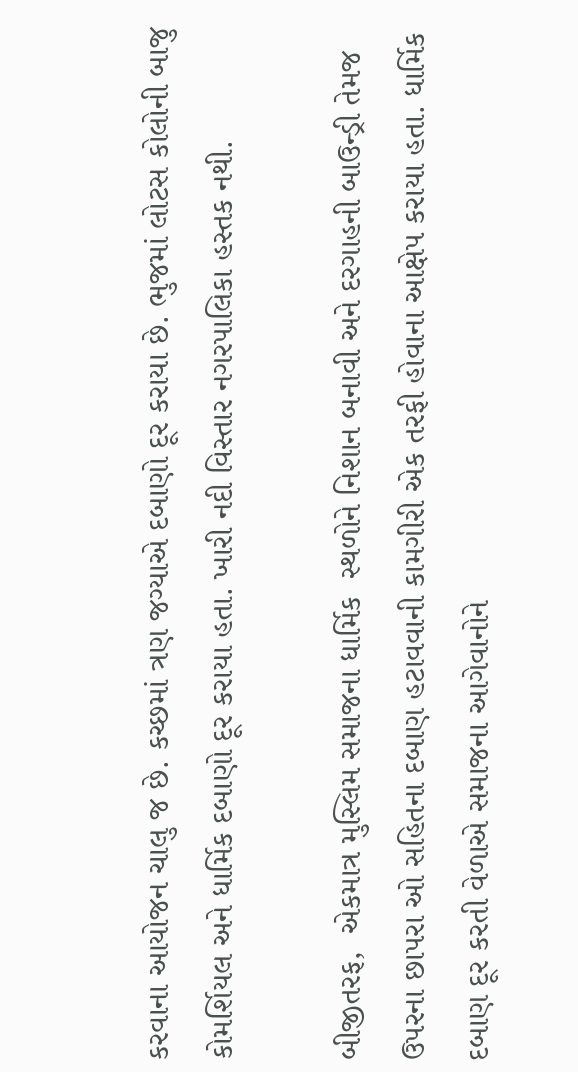કરવાના આયોજન ચાલુ જ છે. કચ્છમાં ત્રણ જગ્યાએ દબાણો દૂર કરાયા છે. ભુજમાં લોટસ કોલોની બાજુ કોમર્શિયલ અને ધાર્મિક દબાણો દૂર કરાયા હતા. ખારી નદી વિસ્તાર નગરપાલિકા હસ્તક નથી.

બીજીતરફ,  એકમાત્ર મુસ્લિમ સમાજના ધાર્મિક  સ્થળોને નિશાન બનાવી અને દરગાહની બાઉન્ડ્રી તેમજ ઉપરના છાપરા ઓ સહિતના દબાણ હટાવવાની કામગીરી એક તરફી હોવાના આક્ષેપ કરાયા હતા. ધાર્મિક દબાણ દૂર કરતી વેળાએ સમાજના આગેવાનોને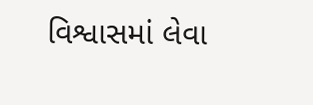વિશ્વાસમાં લેવા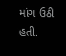માંગ ઉઠી હતી.